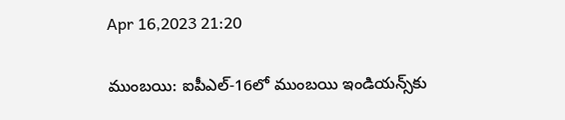Apr 16,2023 21:20

ముంబయి: ఐపీఎల్‌-16లో ముంబయి ఇండియన్స్‌కు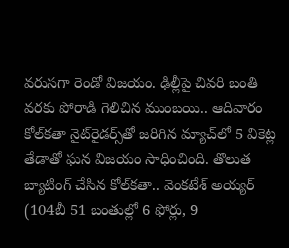వరుసగా రెండో విజయం. ఢిల్లీపై చివరి బంతి వరకు పోరాడి గెలిచిన ముంబయి.. ఆదివారం కోల్‌కతా నైట్‌రైడర్స్‌తో జరిగిన మ్యాచ్‌లో 5 వికెట్ల తేడాతో ఘన విజయం సాధించింది. తొలుత బ్యాటింగ్‌ చేసిన కోల్‌కతా.. వెంకటేశ్‌ అయ్యర్‌ (104బీ 51 బంతుల్లో 6 ఫోర్లు, 9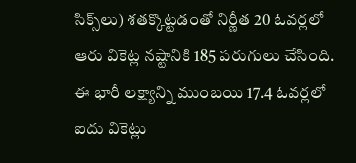సిక్స్‌లు) శతక్కొట్టడంతో నిర్ణీత 20 ఓవర్లలో ఆరు వికెట్ల నష్టానికి 185 పరుగులు చేసింది. ఈ భారీ లక్ష్యాన్ని ముంబయి 17.4 ఓవర్లలో ఐదు వికెట్లు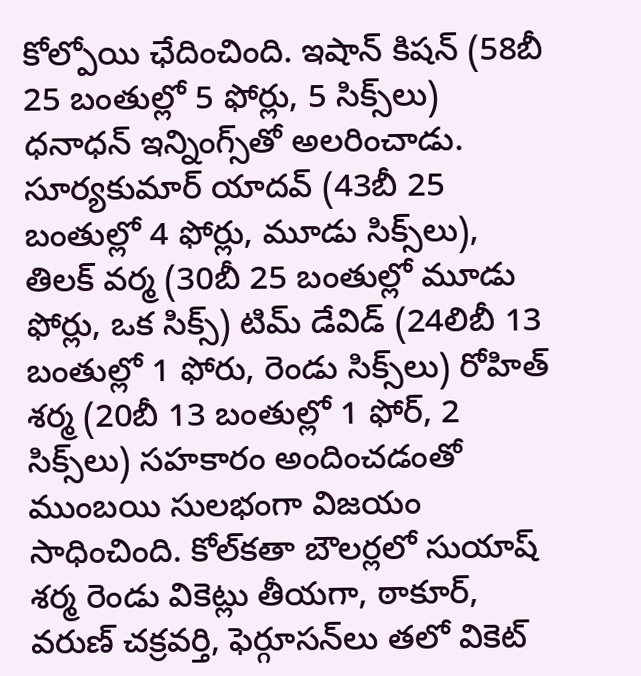కోల్పోయి ఛేదించింది. ఇషాన్‌ కిషన్‌ (58బీ 25 బంతుల్లో 5 ఫోర్లు, 5 సిక్స్‌లు) ధనాధన్‌ ఇన్నింగ్స్‌తో అలరించాడు. సూర్యకుమార్‌ యాదవ్‌ (43బీ 25 బంతుల్లో 4 ఫోర్లు, మూడు సిక్స్‌లు), తిలక్‌ వర్మ (30బీ 25 బంతుల్లో మూడు ఫోర్లు, ఒక సిక్స్‌) టిమ్‌ డేవిడ్‌ (24లిబీ 13 బంతుల్లో 1 ఫోరు, రెండు సిక్స్‌లు) రోహిత్‌ శర్మ (20బీ 13 బంతుల్లో 1 ఫోర్‌, 2 సిక్స్‌లు) సహకారం అందించడంతో ముంబయి సులభంగా విజయం సాధించింది. కోల్‌కతా బౌలర్లలో సుయాష్‌ శర్మ రెండు వికెట్లు తీయగా, ఠాకూర్‌, వరుణ్‌ చక్రవర్తి, ఫెర్గూసన్‌లు తలో వికెట్‌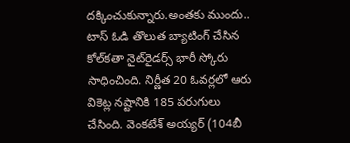దక్కించుకున్నారు.అంతకు ముందు.. టాస్‌ ఓడి తొలుత బ్యాటింగ్‌ చేసిన కోల్‌కతా నైట్‌రైడర్స్‌ భారీ స్కోరు సాధించింది. నిర్ణీత 20 ఓవర్లలో ఆరు వికెట్ల నష్టానికి 185 పరుగులు చేసింది. వెంకటేశ్‌ అయ్యర్‌ (104బీ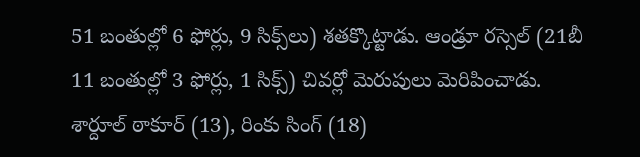51 బంతుల్లో 6 ఫోర్లు, 9 సిక్స్‌లు) శతక్కొట్టాడు. ఆండ్రూ రస్సెల్‌ (21బీ 11 బంతుల్లో 3 ఫోర్లు, 1 సిక్స్‌) చివర్లో మెరుపులు మెరిపించాడు. శార్దూల్‌ ఠాకూర్‌ (13), రింకు సింగ్‌ (18)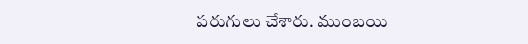పరుగులు చేశారు. ముంబయి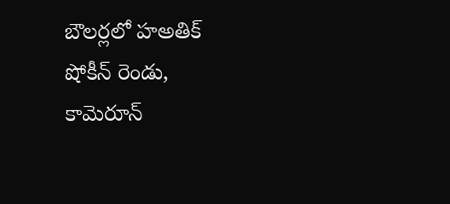బౌలర్లలో హఅతిక్‌ షోకీన్‌ రెండు, కామెరూన్‌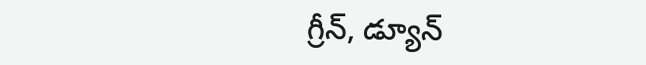గ్రీన్‌, డ్యూన్‌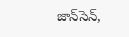జాన్‌సెన్‌,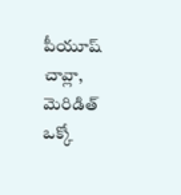పీయూష్‌ చావ్లా, మెరిడిత్‌ ఒక్కో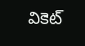వికెట్‌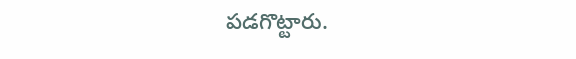పడగొట్టారు.